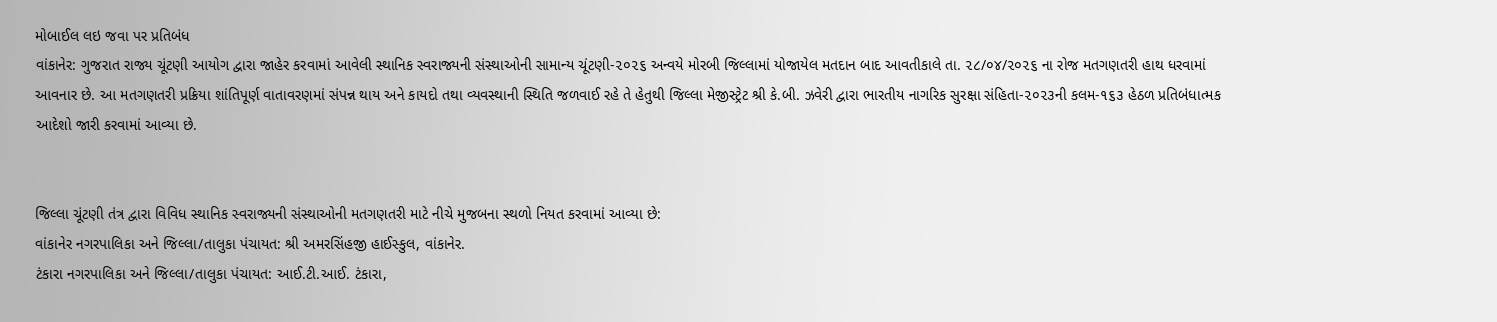મોબાઈલ લઇ જવા પર પ્રતિબંધ
વાંકાનેર: ગુજરાત રાજ્ય ચૂંટણી આયોગ દ્વારા જાહેર કરવામાં આવેલી સ્થાનિક સ્વરાજ્યની સંસ્થાઓની સામાન્ય ચૂંટણી-૨૦૨૬ અન્વયે મોરબી જિલ્લામાં યોજાયેલ મતદાન બાદ આવતીકાલે તા. ૨૮/૦૪/૨૦૨૬ ના રોજ મતગણતરી હાથ ધરવામાં આવનાર છે. આ મતગણતરી પ્રક્રિયા શાંતિપૂર્ણ વાતાવરણમાં સંપન્ન થાય અને કાયદો તથા વ્યવસ્થાની સ્થિતિ જળવાઈ રહે તે હેતુથી જિલ્લા મેજીસ્ટ્રેટ શ્રી કે.બી. ઝવેરી દ્વારા ભારતીય નાગરિક સુરક્ષા સંહિતા-૨૦૨૩ની કલમ-૧૬૩ હેઠળ પ્રતિબંધાત્મક આદેશો જારી કરવામાં આવ્યા છે.


જિલ્લા ચૂંટણી તંત્ર દ્વારા વિવિધ સ્થાનિક સ્વરાજ્યની સંસ્થાઓની મતગણતરી માટે નીચે મુજબના સ્થળો નિયત કરવામાં આવ્યા છે:
વાંકાનેર નગરપાલિકા અને જિલ્લા/તાલુકા પંચાયત: શ્રી અમરસિંહજી હાઈસ્કુલ, વાંકાનેર.
ટંકારા નગરપાલિકા અને જિલ્લા/તાલુકા પંચાયત: આઈ.ટી.આઈ. ટંકારા,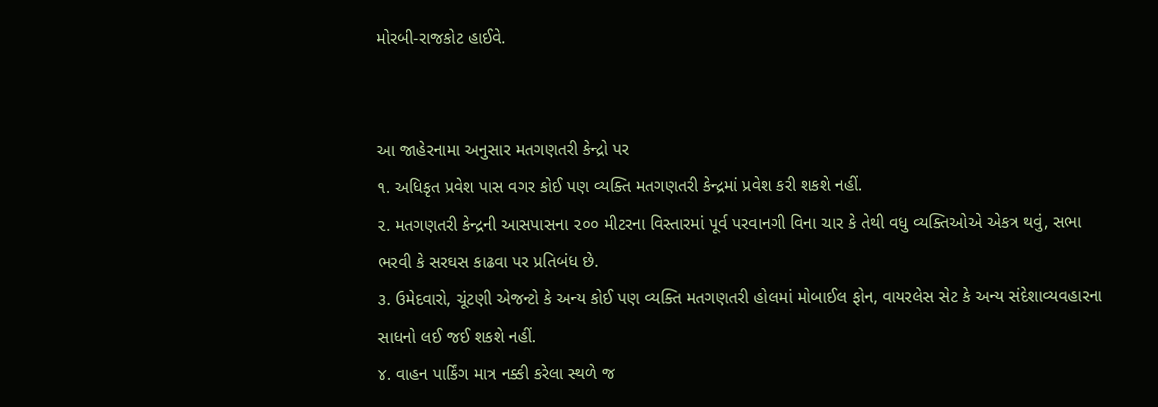મોરબી-રાજકોટ હાઈવે.


આ જાહેરનામા અનુસાર મતગણતરી કેન્દ્રો પર
૧. અધિકૃત પ્રવેશ પાસ વગર કોઈ પણ વ્યક્તિ મતગણતરી કેન્દ્રમાં પ્રવેશ કરી શકશે નહીં.
૨. મતગણતરી કેન્દ્રની આસપાસના ૨૦૦ મીટરના વિસ્તારમાં પૂર્વ પરવાનગી વિના ચાર કે તેથી વધુ વ્યક્તિઓએ એકત્ર થવું, સભા ભરવી કે સરઘસ કાઢવા પર પ્રતિબંધ છે.
૩. ઉમેદવારો, ચૂંટણી એજન્ટો કે અન્ય કોઈ પણ વ્યક્તિ મતગણતરી હોલમાં મોબાઈલ ફોન, વાયરલેસ સેટ કે અન્ય સંદેશાવ્યવહારના સાધનો લઈ જઈ શકશે નહીં.
૪. વાહન પાર્કિંગ માત્ર નક્કી કરેલા સ્થળે જ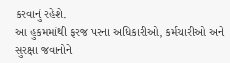કરવાનું રહેશે.
આ હુકમમાંથી ફરજ પરના અધિકારીઓ, કર્મચારીઓ અને સુરક્ષા જવાનોને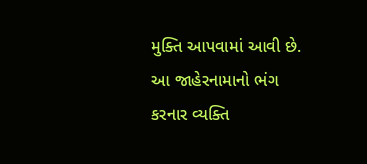મુક્તિ આપવામાં આવી છે. આ જાહેરનામાનો ભંગ કરનાર વ્યક્તિ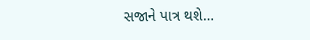સજાને પાત્ર થશે…